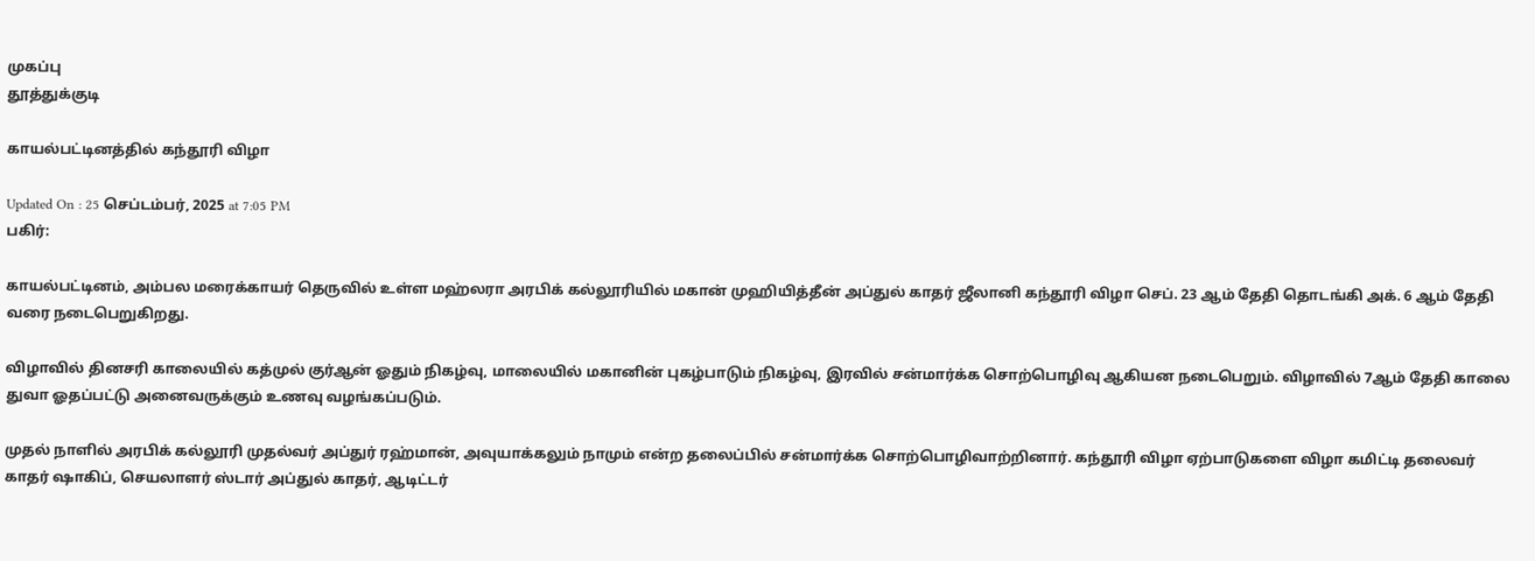முகப்பு
தூத்துக்குடி

காயல்பட்டினத்தில் கந்தூரி விழா

Updated On : 25 செப்டம்பர், 2025 at 7:05 PM
பகிர்:

காயல்பட்டினம், அம்பல மரைக்காயர் தெருவில் உள்ள மஹ்லரா அரபிக் கல்லூரியில் மகான் முஹியித்தீன் அப்துல் காதர் ஜீலானி கந்தூரி விழா செப். 23 ஆம் தேதி தொடங்கி அக். 6 ஆம் தேதி வரை நடைபெறுகிறது.

விழாவில் தினசரி காலையில் கத்முல் குர்ஆன் ஓதும் நிகழ்வு, மாலையில் மகானின் புகழ்பாடும் நிகழ்வு, இரவில் சன்மார்க்க சொற்பொழிவு ஆகியன நடைபெறும். விழாவில் 7ஆம் தேதி காலை துவா ஓதப்பட்டு அனைவருக்கும் உணவு வழங்கப்படும்.

முதல் நாளில் அரபிக் கல்லூரி முதல்வர் அப்துர் ரஹ்மான், அவுயாக்கலும் நாமும் என்ற தலைப்பில் சன்மார்க்க சொற்பொழிவாற்றினார். கந்தூரி விழா ஏற்பாடுகளை விழா கமிட்டி தலைவர் காதர் ஷாகிப், செயலாளர் ஸ்டார் அப்துல் காதர், ஆடிட்டர்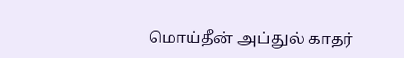மொய்தீன் அப்துல் காதர்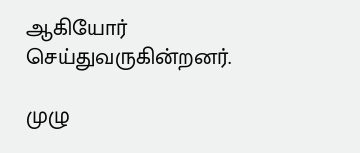ஆகியோர் செய்துவருகின்றனர்.

முழு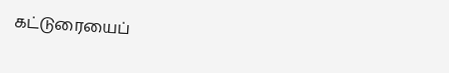கட்டுரையைப்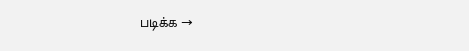படிக்க →